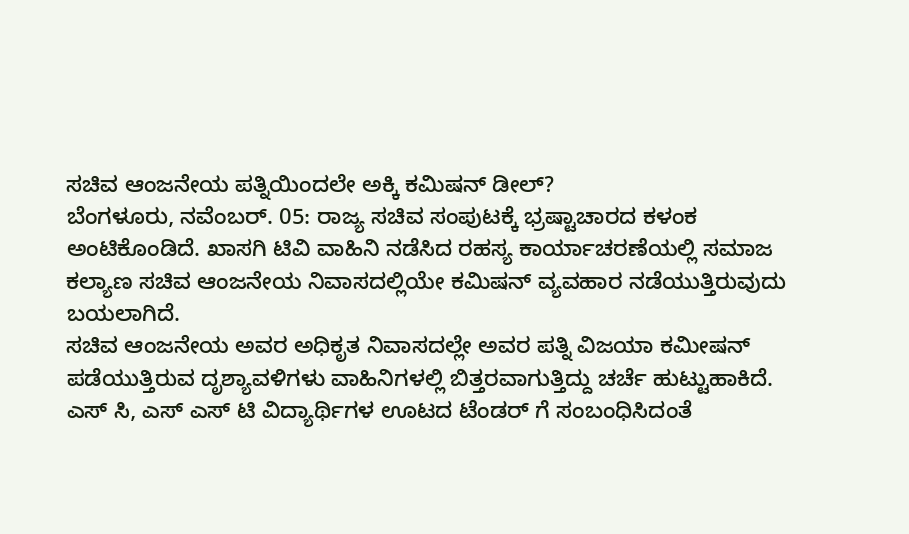ಸಚಿವ ಆಂಜನೇಯ ಪತ್ನಿಯಿಂದಲೇ ಅಕ್ಕಿ ಕಮಿಷನ್ ಡೀಲ್?
ಬೆಂಗಳೂರು, ನವೆಂಬರ್. 05: ರಾಜ್ಯ ಸಚಿವ ಸಂಪುಟಕ್ಕೆ ಭ್ರಷ್ಟಾಚಾರದ ಕಳಂಕ ಅಂಟಿಕೊಂಡಿದೆ. ಖಾಸಗಿ ಟಿವಿ ವಾಹಿನಿ ನಡೆಸಿದ ರಹಸ್ಯ ಕಾರ್ಯಾಚರಣೆಯಲ್ಲಿ ಸಮಾಜ ಕಲ್ಯಾಣ ಸಚಿವ ಆಂಜನೇಯ ನಿವಾಸದಲ್ಲಿಯೇ ಕಮಿಷನ್ ವ್ಯವಹಾರ ನಡೆಯುತ್ತಿರುವುದು ಬಯಲಾಗಿದೆ.
ಸಚಿವ ಆಂಜನೇಯ ಅವರ ಅಧಿಕೃತ ನಿವಾಸದಲ್ಲೇ ಅವರ ಪತ್ನಿ ವಿಜಯಾ ಕಮೀಷನ್ ಪಡೆಯುತ್ತಿರುವ ದೃಶ್ಯಾವಳಿಗಳು ವಾಹಿನಿಗಳಲ್ಲಿ ಬಿತ್ತರವಾಗುತ್ತಿದ್ದು ಚರ್ಚೆ ಹುಟ್ಟುಹಾಕಿದೆ. ಎಸ್ ಸಿ, ಎಸ್ ಎಸ್ ಟಿ ವಿದ್ಯಾರ್ಥಿಗಳ ಊಟದ ಟೆಂಡರ್ ಗೆ ಸಂಬಂಧಿಸಿದಂತೆ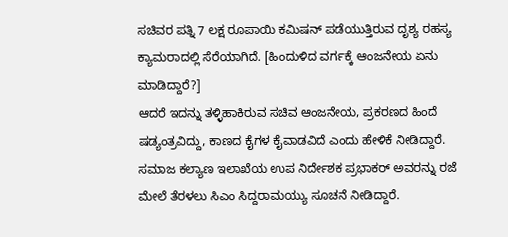ಸಚಿವರ ಪತ್ನಿ 7 ಲಕ್ಷ ರೂಪಾಯಿ ಕಮಿಷನ್ ಪಡೆಯುತ್ತಿರುವ ದೃಶ್ಯ ರಹಸ್ಯ ಕ್ಯಾಮರಾದಲ್ಲಿ ಸೆರೆಯಾಗಿದೆ. [ಹಿಂದುಳಿದ ವರ್ಗಕ್ಕೆ ಆಂಜನೇಯ ಏನು ಮಾಡಿದ್ದಾರೆ?]
ಆದರೆ ಇದನ್ನು ತಳ್ಳಿಹಾಕಿರುವ ಸಚಿವ ಆಂಜನೇಯ, ಪ್ರಕರಣದ ಹಿಂದೆ ಷಡ್ಯಂತ್ರವಿದ್ದು, ಕಾಣದ ಕೈಗಳ ಕೈವಾಡವಿದೆ ಎಂದು ಹೇಳಿಕೆ ನೀಡಿದ್ದಾರೆ. ಸಮಾಜ ಕಲ್ಯಾಣ ಇಲಾಖೆಯ ಉಪ ನಿರ್ದೇಶಕ ಪ್ರಭಾಕರ್ ಅವರನ್ನು ರಜೆ ಮೇಲೆ ತೆರಳಲು ಸಿಎಂ ಸಿದ್ದರಾಮಯ್ಯು ಸೂಚನೆ ನೀಡಿದ್ದಾರೆ.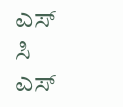ಎಸ್ ಸಿ ಎಸ್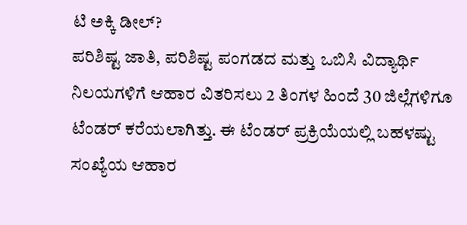ಟಿ ಅಕ್ಕಿ ಡೀಲ್?
ಪರಿಶಿಷ್ಟ ಜಾತಿ, ಪರಿಶಿಷ್ಟ ಪಂಗಡದ ಮತ್ತು ಒಬಿಸಿ ವಿದ್ಯಾರ್ಥಿ ನಿಲಯಗಳಿಗೆ ಆಹಾರ ವಿತರಿಸಲು 2 ತಿಂಗಳ ಹಿಂದೆ 30 ಜಿಲ್ಲೆಗಳಿಗೂ ಟೆಂಡರ್ ಕರೆಯಲಾಗಿತ್ತು. ಈ ಟೆಂಡರ್ ಪ್ರಕ್ರಿಯೆಯಲ್ಲಿ ಬಹಳಷ್ಟು ಸಂಖ್ಯೆಯ ಆಹಾರ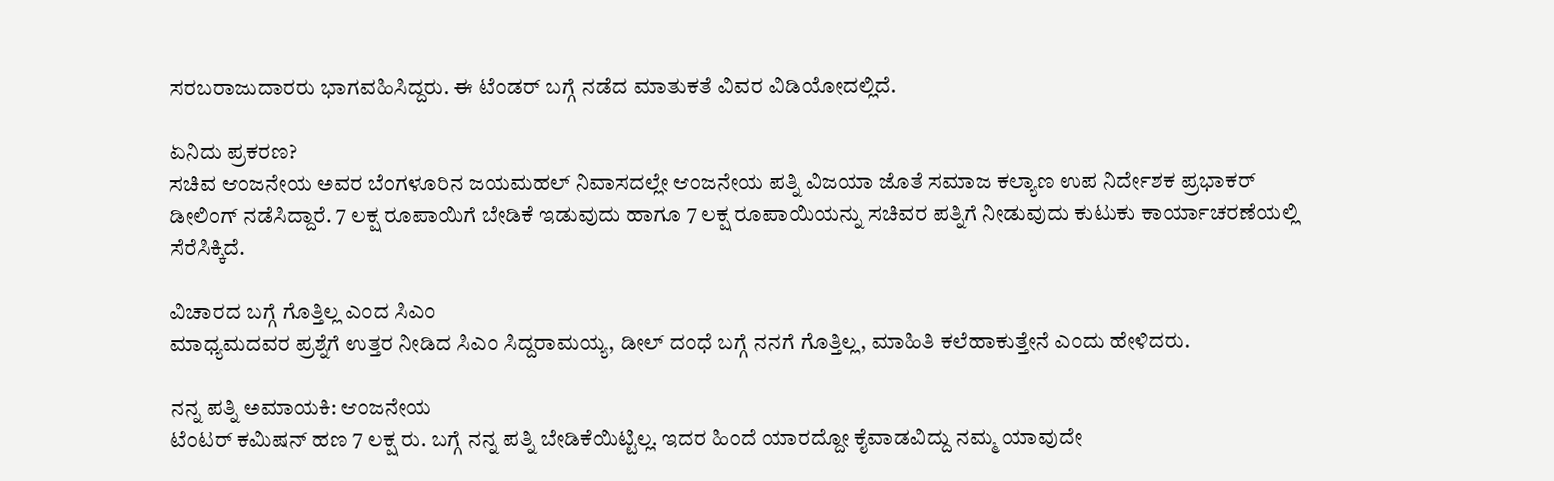ಸರಬರಾಜುದಾರರು ಭಾಗವಹಿಸಿದ್ದರು. ಈ ಟೆಂಡರ್ ಬಗ್ಗೆ ನಡೆದ ಮಾತುಕತೆ ವಿವರ ವಿಡಿಯೋದಲ್ಲಿದೆ.

ಏನಿದು ಪ್ರಕರಣ?
ಸಚಿವ ಆಂಜನೇಯ ಅವರ ಬೆಂಗಳೂರಿನ ಜಯಮಹಲ್ ನಿವಾಸದಲ್ಲೇ ಆಂಜನೇಯ ಪತ್ನಿ ವಿಜಯಾ ಜೊತೆ ಸಮಾಜ ಕಲ್ಯಾಣ ಉಪ ನಿರ್ದೇಶಕ ಪ್ರಭಾಕರ್ ಡೀಲಿಂಗ್ ನಡೆಸಿದ್ದಾರೆ. 7 ಲಕ್ಷ ರೂಪಾಯಿಗೆ ಬೇಡಿಕೆ ಇಡುವುದು ಹಾಗೂ 7 ಲಕ್ಷ ರೂಪಾಯಿಯನ್ನು ಸಚಿವರ ಪತ್ನಿಗೆ ನೀಡುವುದು ಕುಟುಕು ಕಾರ್ಯಾಚರಣೆಯಲ್ಲಿ ಸೆರೆಸಿಕ್ಕಿದೆ.

ವಿಚಾರದ ಬಗ್ಗೆ ಗೊತ್ತಿಲ್ಲ ಎಂದ ಸಿಎಂ
ಮಾಧ್ಯಮದವರ ಪ್ರಶ್ನೆಗೆ ಉತ್ತರ ನೀಡಿದ ಸಿಎಂ ಸಿದ್ದರಾಮಯ್ಯ, ಡೀಲ್ ದಂಧೆ ಬಗ್ಗೆ ನನಗೆ ಗೊತ್ತಿಲ್ಲ, ಮಾಹಿತಿ ಕಲೆಹಾಕುತ್ತೇನೆ ಎಂದು ಹೇಳಿದರು.

ನನ್ನ ಪತ್ನಿ ಅಮಾಯಕಿ: ಆಂಜನೇಯ
ಟೆಂಟರ್ ಕಮಿಷನ್ ಹಣ 7 ಲಕ್ಷ ರು. ಬಗ್ಗೆ ನನ್ನ ಪತ್ನಿ ಬೇಡಿಕೆಯಿಟ್ಟಿಲ್ಲ. ಇದರ ಹಿಂದೆ ಯಾರದ್ದೋ ಕೈವಾಡವಿದ್ದು ನಮ್ಮ ಯಾವುದೇ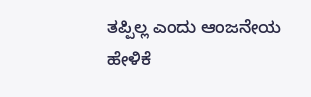ತಪ್ಪಿಲ್ಲ ಎಂದು ಆಂಜನೇಯ ಹೇಳಿಕೆ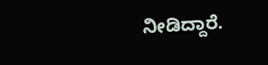ನೀಡಿದ್ದಾರೆ.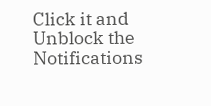Click it and Unblock the Notifications